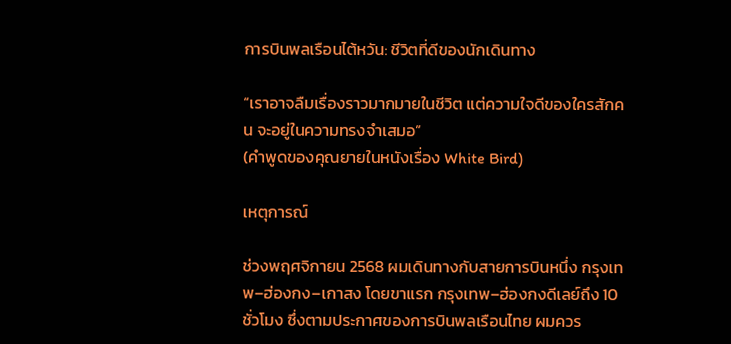การบินพลเรือนไต้หวัน: ชีวิตที่ดีของนักเดินทาง

“เราอาจลืมเรื่องราวมากมายในชีวิต แต่ความใจดีของใครสักคน จะอยู่ในความทรงจำเสมอ”
(คำพูดของคุณยายในหนังเรื่อง White Bird)

เหตุการณ์

ช่วงพฤศจิกายน 2568 ผมเดินทางกับสายการบินหนึ่ง กรุงเทพ–ฮ่องกง–เกาสง โดยขาแรก กรุงเทพ–ฮ่องกงดีเลย์ถึง 10 ชั่วโมง ซึ่งตามประกาศของการบินพลเรือนไทย ผมควร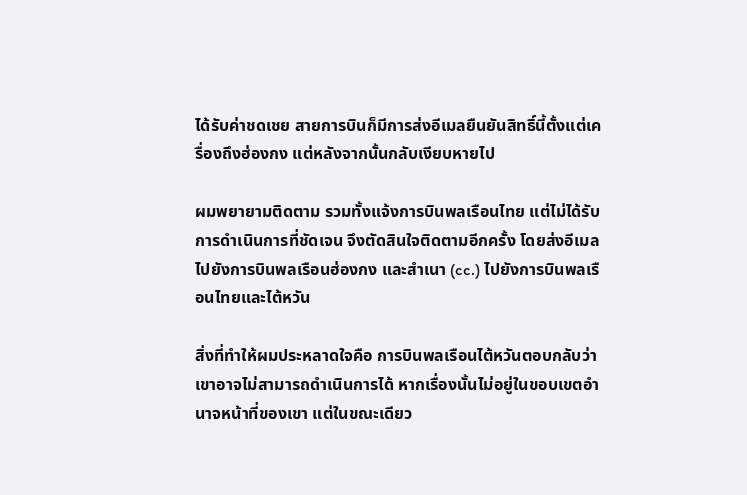ได้รับค่าชดเชย สายการบินก็มีการส่งอีเมลยืนยันสิทธิ์นี้ตั้งแต่เครื่องถึงฮ่องกง แต่หลังจากนั้นกลับเงียบหายไป

ผมพยายามติดตาม รวมทั้งแจ้งการบินพลเรือนไทย แต่ไม่ได้รับการดำเนินการที่ชัดเจน จึงตัดสินใจติดตามอีกครั้ง โดยส่งอีเมลไปยังการบินพลเรือนฮ่องกง และสำเนา (cc.) ไปยังการบินพลเรือนไทยและไต้หวัน

สิ่งที่ทำให้ผมประหลาดใจคือ การบินพลเรือนไต้หวันตอบกลับว่า เขาอาจไม่สามารถดำเนินการได้ หากเรื่องนั้นไม่อยู่ในขอบเขตอำนาจหน้าที่ของเขา แต่ในขณะเดียว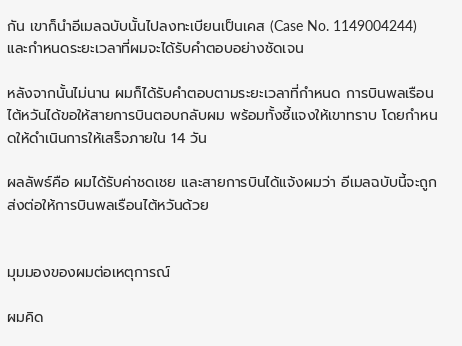กัน เขาก็นำอีเมลฉบับนั้นไปลงทะเบียนเป็นเคส (Case No. 1149004244) และกำหนดระยะเวลาที่ผมจะได้รับคำตอบอย่างชัดเจน

หลังจากนั้นไม่นาน ผมก็ได้รับคำตอบตามระยะเวลาที่กำหนด การบินพลเรือนไต้หวันได้ขอให้สายการบินตอบกลับผม พร้อมทั้งชี้แจงให้เขาทราบ โดยกำหนดให้ดำเนินการให้เสร็จภายใน 14 วัน

ผลลัพธ์คือ ผมได้รับค่าชดเชย และสายการบินได้แจ้งผมว่า อีเมลฉบับนี้จะถูกส่งต่อให้การบินพลเรือนไต้หวันด้วย


มุมมองของผมต่อเหตุการณ์

ผมคิด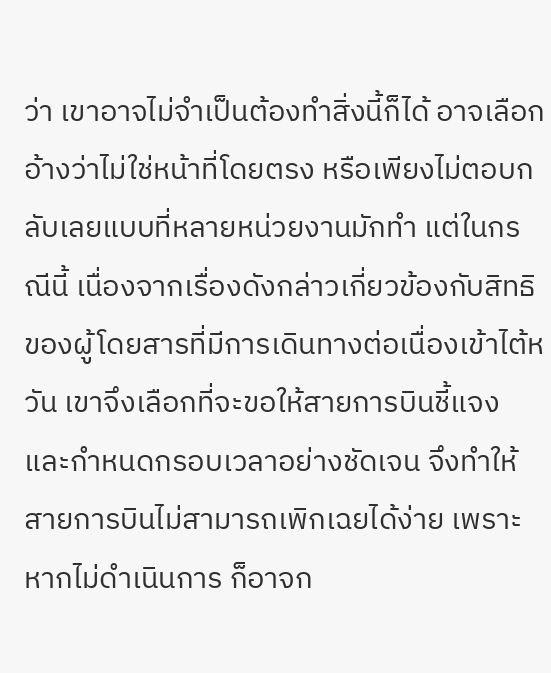ว่า เขาอาจไม่จำเป็นต้องทำสิ่งนี้ก็ได้ อาจเลือกอ้างว่าไม่ใช่หน้าที่โดยตรง หรือเพียงไม่ตอบกลับเลยแบบที่หลายหน่วยงานมักทำ แต่ในกรณีนี้ เนื่องจากเรื่องดังกล่าวเกี่ยวข้องกับสิทธิของผู้โดยสารที่มีการเดินทางต่อเนื่องเข้าไต้หวัน เขาจึงเลือกที่จะขอให้สายการบินชี้แจง และกำหนดกรอบเวลาอย่างชัดเจน จึงทำให้สายการบินไม่สามารถเพิกเฉยได้ง่าย เพราะหากไม่ดำเนินการ ก็อาจก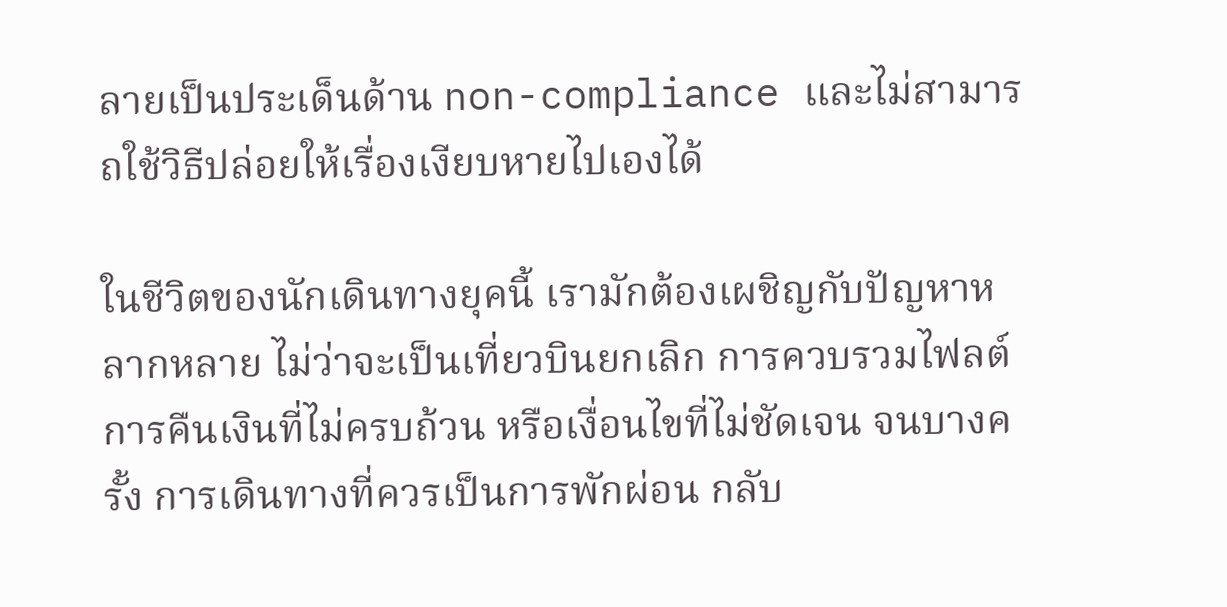ลายเป็นประเด็นด้าน non-compliance และไม่สามารถใช้วิธีปล่อยให้เรื่องเงียบหายไปเองได้

ในชีวิตของนักเดินทางยุคนี้ เรามักต้องเผชิญกับปัญหาหลากหลาย ไม่ว่าจะเป็นเที่ยวบินยกเลิก การควบรวมไฟลต์ การคืนเงินที่ไม่ครบถ้วน หรือเงื่อนไขที่ไม่ชัดเจน จนบางครั้ง การเดินทางที่ควรเป็นการพักผ่อน กลับ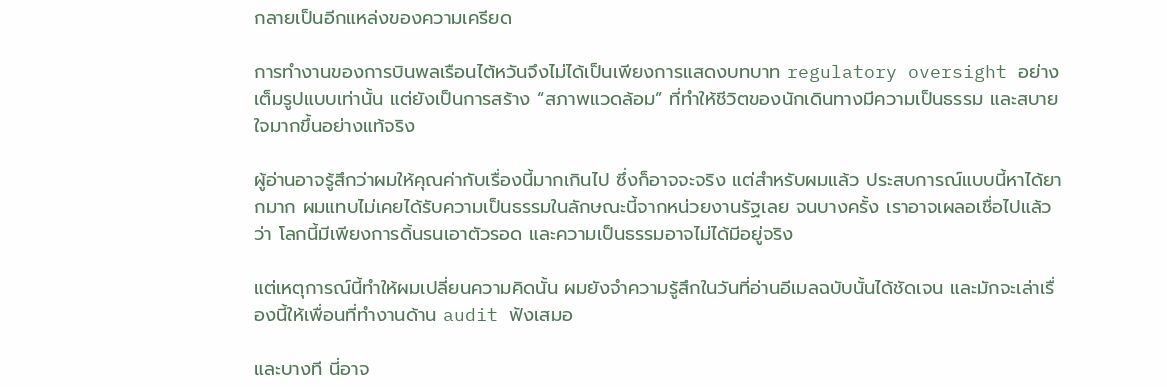กลายเป็นอีกแหล่งของความเครียด

การทำงานของการบินพลเรือนไต้หวันจึงไม่ได้เป็นเพียงการแสดงบทบาท regulatory oversight อย่างเต็มรูปแบบเท่านั้น แต่ยังเป็นการสร้าง “สภาพแวดล้อม” ที่ทำให้ชีวิตของนักเดินทางมีความเป็นธรรม และสบายใจมากขึ้นอย่างแท้จริง

ผู้อ่านอาจรู้สึกว่าผมให้คุณค่ากับเรื่องนี้มากเกินไป ซึ่งก็อาจจะจริง แต่สำหรับผมแล้ว ประสบการณ์แบบนี้หาได้ยากมาก ผมแทบไม่เคยได้รับความเป็นธรรมในลักษณะนี้จากหน่วยงานรัฐเลย จนบางครั้ง เราอาจเผลอเชื่อไปแล้วว่า โลกนี้มีเพียงการดิ้นรนเอาตัวรอด และความเป็นธรรมอาจไม่ได้มีอยู่จริง

แต่เหตุการณ์นี้ทำให้ผมเปลี่ยนความคิดนั้น ผมยังจำความรู้สึกในวันที่อ่านอีเมลฉบับนั้นได้ชัดเจน และมักจะเล่าเรื่องนี้ให้เพื่อนที่ทำงานด้าน audit ฟังเสมอ

และบางที นี่อาจ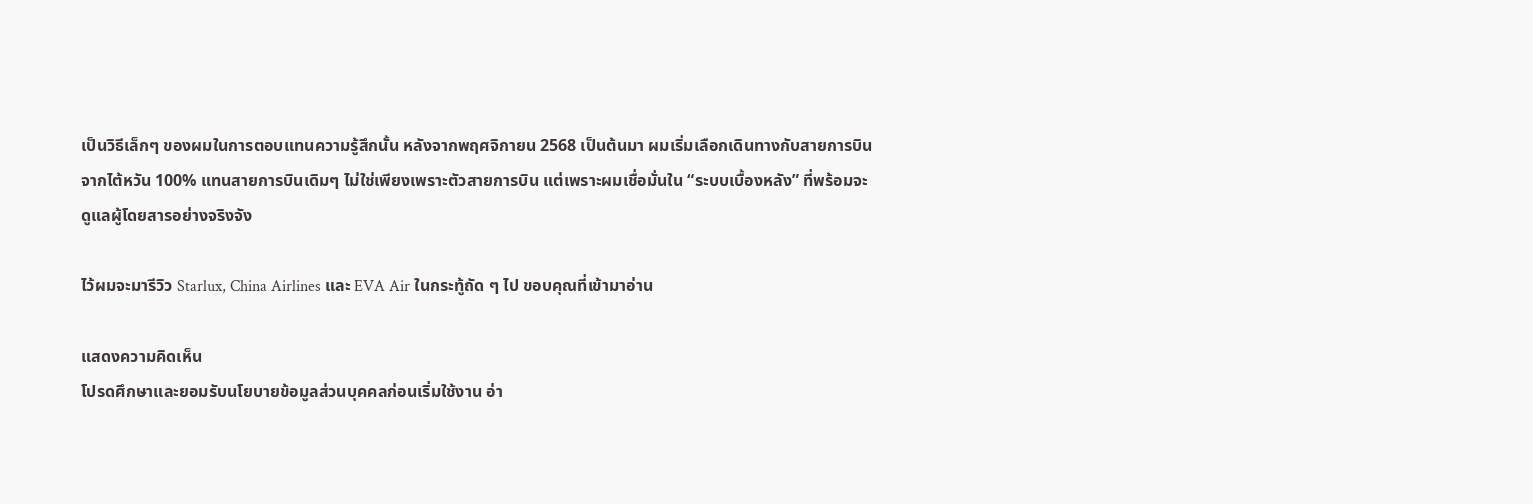เป็นวิธีเล็กๆ ของผมในการตอบแทนความรู้สึกนั้น หลังจากพฤศจิกายน 2568 เป็นต้นมา ผมเริ่มเลือกเดินทางกับสายการบินจากไต้หวัน 100% แทนสายการบินเดิมๆ ไม่ใช่เพียงเพราะตัวสายการบิน แต่เพราะผมเชื่อมั่นใน “ระบบเบื้องหลัง” ที่พร้อมจะดูแลผู้โดยสารอย่างจริงจัง

ไว้ผมจะมารีวิว Starlux, China Airlines และ EVA Air ในกระทู้ถัด ๆ ไป ขอบคุณที่เข้ามาอ่าน

แสดงความคิดเห็น
โปรดศึกษาและยอมรับนโยบายข้อมูลส่วนบุคคลก่อนเริ่มใช้งาน อ่า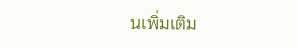นเพิ่มเติม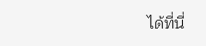ได้ที่นี่